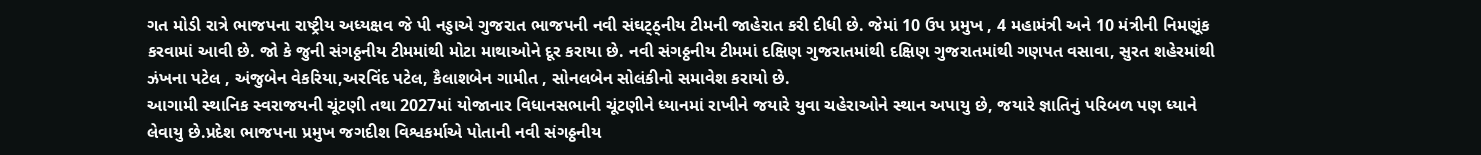ગત મોડી રાત્રે ભાજપના રાષ્ટ્રીય અધ્યક્ષવ જે પી નડ્ડાએ ગુજરાત ભાજપની નવી સંઘટ્ઠ્નીય ટીમની જાહેરાત કરી દીધી છે. જેમાં 10 ઉપ પ્રમુખ , 4 મહામંત્રી અને 10 મંત્રીની નિમણૂંક કરવામાં આવી છે. જો કે જુની સંગઠ્ઠનીય ટીમમાંથી મોટા માથાઓને દૂર કરાયા છે. નવી સંગઠ્ઠનીય ટીમમાં દક્ષિણ ગુજરાતમાંથી દક્ષિણ ગુજરાતમાંથી ગણપત વસાવા, સુરત શહેરમાંથી ઝંખના પટેલ , અંજુબેન વેકરિયા,અરવિંદ પટેલ, કૈલાશબેન ગામીત , સોનલબેન સોલંકીનો સમાવેશ કરાયો છે.
આગામી સ્થાનિક સ્વરાજયની ચૂંટણી તથા 2027માં યોજાનાર વિધાનસભાની ચૂંટણીને ધ્યાનમાં રાખીને જયારે યુવા ચહેરાઓને સ્થાન અપાયુ છે, જયારે જ્ઞાતિનું પરિબળ પણ ધ્યાને લેવાયુ છે.પ્રદેશ ભાજપના પ્રમુખ જગદીશ વિશ્વકર્માએ પોતાની નવી સંગઠ્ઠનીય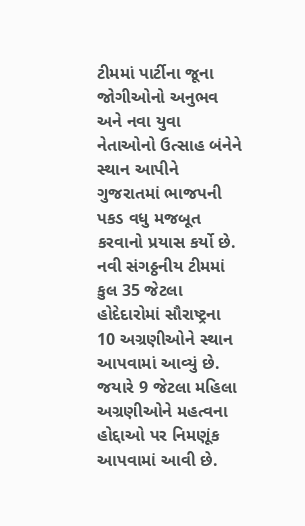ટીમમાં પાર્ટીના જૂના જોગીઓનો અનુભવ અને નવા યુવા નેતાઓનો ઉત્સાહ બંનેને સ્થાન આપીને ગુજરાતમાં ભાજપની પકડ વધુ મજબૂત કરવાનો પ્રયાસ કર્યો છે.
નવી સંગઠ્ઠનીય ટીમમાં કુલ 35 જેટલા હોદેદારોમાં સૌરાષ્ટ્રના 10 અગ્રણીઓને સ્થાન આપવામાં આવ્યું છે. જયારે 9 જેટલા મહિલા અગ્રણીઓને મહત્વના હોદ્દાઓ પર નિમણૂંક આપવામાં આવી છે.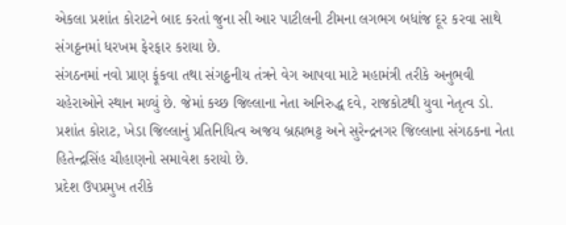એકલા પ્રશાંત કોરાટને બાદ કરતાં જુના સી આર પાટીલની ટીમના લગભગ બધાંજ દૂર કરવા સાથે સંગઠ્ઠનમાં ધરખમ ફેરફાર કરાયા છે.
સંગઠનમાં નવો પ્રાણ ફૂંકવા તથા સંગઠ્ઠનીય તંત્રને વેગ આપવા માટે મહામંત્રી તરીકે અનુભવી ચહેરાઓને સ્થાન મળ્યું છે. જેમાં કચ્છ જિલ્લાના નેતા અનિરુદ્ધ દવે, રાજકોટથી યુવા નેતૃત્વ ડો. પ્રશાંત કોરાટ, ખેડા જિલ્લાનું પ્રતિનિધિત્વ અજય બ્રહ્મભટ્ટ અને સુરેન્દ્રનગર જિલ્લાના સંગઠકના નેતા હિતેન્દ્રસિંહ ચૌહાણનો સમાવેશ કરાયો છે.
પ્રદેશ ઉપપ્રમુખ તરીકે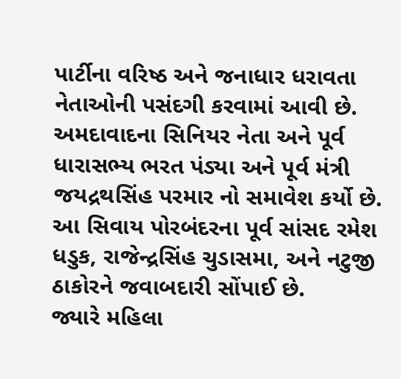પાર્ટીના વરિષ્ઠ અને જનાધાર ધરાવતા નેતાઓની પસંદગી કરવામાં આવી છે. અમદાવાદના સિનિયર નેતા અને પૂર્વ ધારાસભ્ય ભરત પંડ્યા અને પૂર્વ મંત્રી જયદ્રથસિંહ પરમાર નો સમાવેશ કર્યો છે. આ સિવાય પોરબંદરના પૂર્વ સાંસદ રમેશ ધડુક, રાજેન્દ્રસિંહ ચુડાસમા, અને નટુજી ઠાકોરને જવાબદારી સોંપાઈ છે.
જ્યારે મહિલા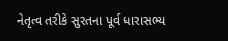નેતૃત્વ તરીકે સુરતના પૂર્વ ધારાસભ્ય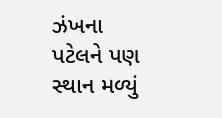ઝંખના પટેલને પણ સ્થાન મળ્યું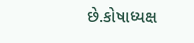છે.કોષાધ્યક્ષ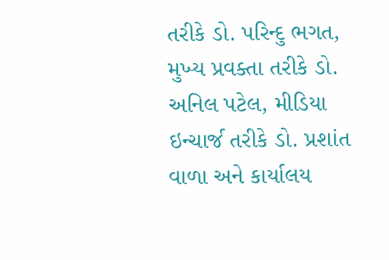તરીકે ડો. પરિન્દુ ભગત, મુખ્ય પ્રવક્તા તરીકે ડો. અનિલ પટેલ, મીડિયા ઇન્ચાર્જ તરીકે ડો. પ્રશાંત વાળા અને કાર્યાલય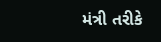મંત્રી તરીકે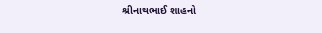શ્રીનાથભાઈ શાહનો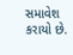સમાવેશ કરાયો છે.